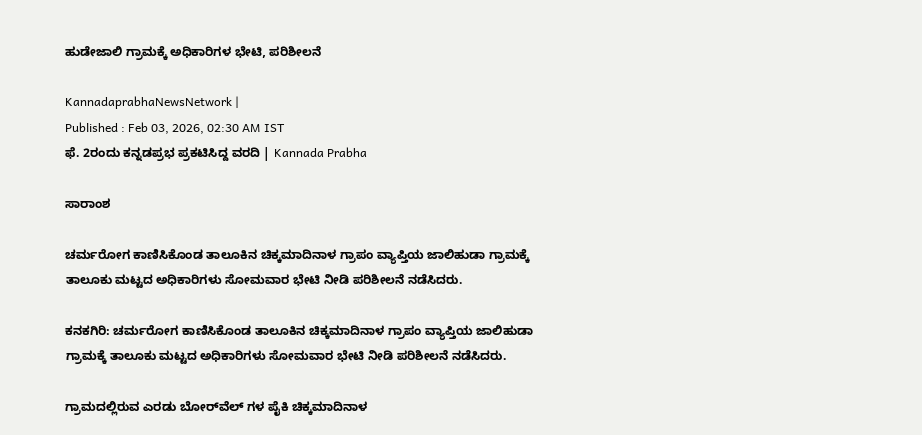ಹುಡೇಜಾಲಿ ಗ್ರಾಮಕ್ಕೆ ಅಧಿಕಾರಿಗಳ ಭೇಟಿ, ಪರಿಶೀಲನೆ

KannadaprabhaNewsNetwork |
Published : Feb 03, 2026, 02:30 AM IST
ಫೆ. 2ರಂದು ಕನ್ನಡಪ್ರಭ ಪ್ರಕಟಿಸಿದ್ದ ವರದಿ | Kannada Prabha

ಸಾರಾಂಶ

ಚರ್ಮರೋಗ ಕಾಣಿಸಿಕೊಂಡ ತಾಲೂಕಿನ ಚಿಕ್ಕಮಾದಿನಾಳ ಗ್ರಾಪಂ ವ್ಯಾಪ್ತಿಯ ಜಾಲಿಹುಡಾ ಗ್ರಾಮಕ್ಕೆ ತಾಲೂಕು ಮಟ್ಟದ ಅಧಿಕಾರಿಗಳು ಸೋಮವಾರ ಭೇಟಿ ನೀಡಿ ಪರಿಶೀಲನೆ ನಡೆಸಿದರು.

ಕನಕಗಿರಿ: ಚರ್ಮರೋಗ ಕಾಣಿಸಿಕೊಂಡ ತಾಲೂಕಿನ ಚಿಕ್ಕಮಾದಿನಾಳ ಗ್ರಾಪಂ ವ್ಯಾಪ್ತಿಯ ಜಾಲಿಹುಡಾ ಗ್ರಾಮಕ್ಕೆ ತಾಲೂಕು ಮಟ್ಟದ ಅಧಿಕಾರಿಗಳು ಸೋಮವಾರ ಭೇಟಿ ನೀಡಿ ಪರಿಶೀಲನೆ ನಡೆಸಿದರು.

ಗ್ರಾಮದಲ್ಲಿರುವ ಎರಡು ಬೋರ್‌ವೆಲ್ ಗಳ ಪೈಕಿ ಚಿಕ್ಕಮಾದಿನಾಳ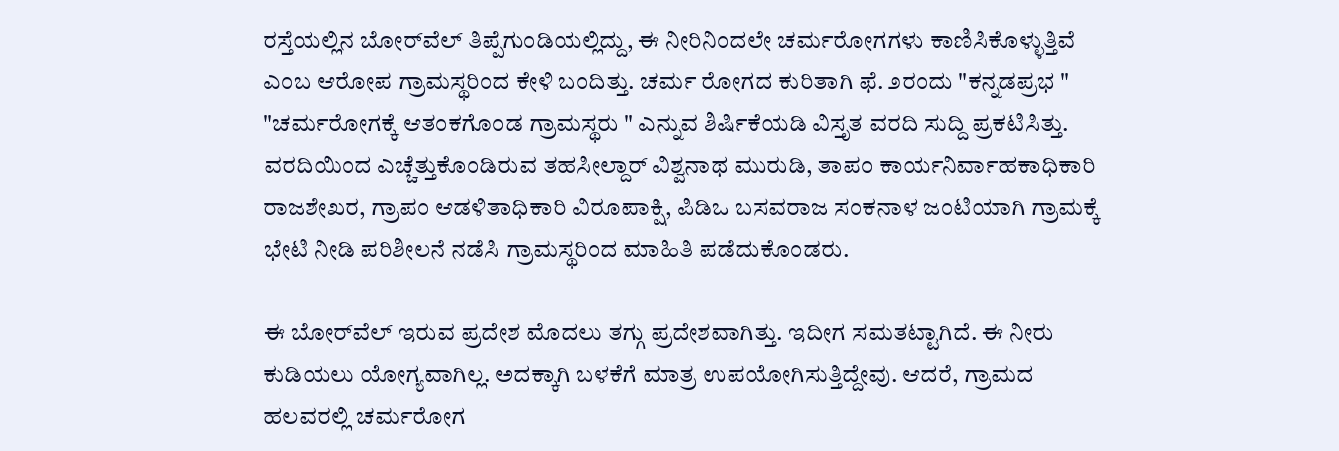ರಸ್ತೆಯಲ್ಲಿನ ಬೋರ್‌ವೆಲ್ ತಿಪ್ಪೆಗುಂಡಿಯಲ್ಲಿದ್ದು, ಈ ನೀರಿನಿಂದಲೇ ಚರ್ಮರೋಗಗಳು ಕಾಣಿಸಿಕೊಳ್ಳುತ್ತಿವೆ ಎಂಬ ಆರೋಪ ಗ್ರಾಮಸ್ಥರಿಂದ ಕೇಳಿ ಬಂದಿತ್ತು. ಚರ್ಮ ರೋಗದ ಕುರಿತಾಗಿ ಫೆ. ೨ರಂದು "ಕನ್ನಡಪ್ರಭ " "ಚರ್ಮರೋಗಕ್ಕೆ ಆತಂಕಗೊಂಡ ಗ್ರಾಮಸ್ಥರು " ಎನ್ನುವ ಶಿರ್ಷಿಕೆಯಡಿ ವಿಸ್ತೃತ ವರದಿ ಸುದ್ದಿ ಪ್ರಕಟಿಸಿತ್ತು. ವರದಿಯಿಂದ ಎಚ್ಚೆತ್ತುಕೊಂಡಿರುವ ತಹಸೀಲ್ದಾರ್ ವಿಶ್ವನಾಥ ಮುರುಡಿ, ತಾಪಂ ಕಾರ್ಯನಿರ್ವಾಹಕಾಧಿಕಾರಿ ರಾಜಶೇಖರ, ಗ್ರಾಪಂ ಆಡಳಿತಾಧಿಕಾರಿ ವಿರೂಪಾಕ್ಷಿ, ಪಿಡಿಒ ಬಸವರಾಜ ಸಂಕನಾಳ ಜಂಟಿಯಾಗಿ ಗ್ರಾಮಕ್ಕೆ ಭೇಟಿ ನೀಡಿ ಪರಿಶೀಲನೆ ನಡೆಸಿ ಗ್ರಾಮಸ್ಥರಿಂದ ಮಾಹಿತಿ ಪಡೆದುಕೊಂಡರು.

ಈ ಬೋರ್‌ವೆಲ್ ಇರುವ ಪ್ರದೇಶ ಮೊದಲು ತಗ್ಗು ಪ್ರದೇಶವಾಗಿತ್ತು. ಇದೀಗ ಸಮತಟ್ಟಾಗಿದೆ. ಈ ನೀರು ಕುಡಿಯಲು ಯೋಗ್ಯವಾಗಿಲ್ಲ. ಅದಕ್ಕಾಗಿ ಬಳಕೆಗೆ ಮಾತ್ರ ಉಪಯೋಗಿಸುತ್ತಿದ್ದೇವು. ಆದರೆ, ಗ್ರಾಮದ ಹಲವರಲ್ಲಿ ಚರ್ಮರೋಗ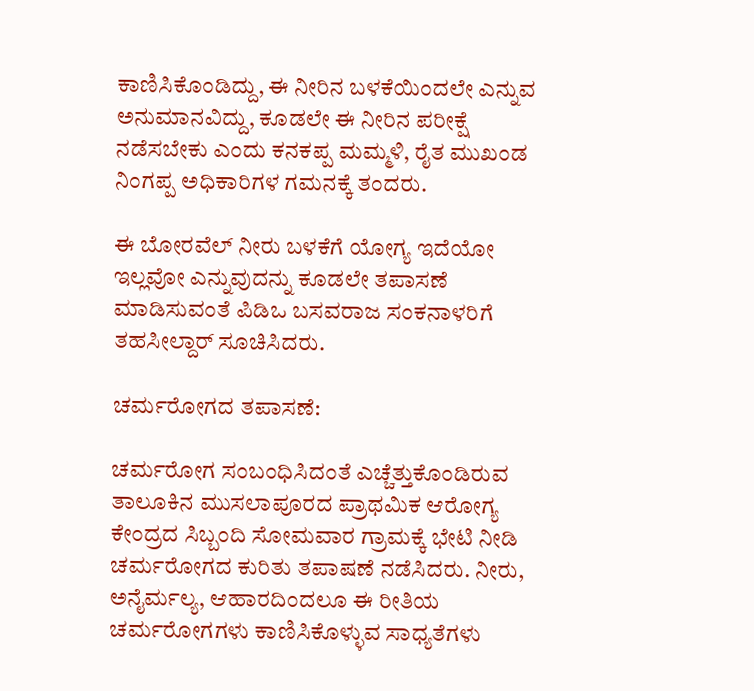ಕಾಣಿಸಿಕೊಂಡಿದ್ದು, ಈ ನೀರಿನ ಬಳಕೆಯಿಂದಲೇ ಎನ್ನುವ ಅನುಮಾನವಿದ್ದು, ಕೂಡಲೇ ಈ ನೀರಿನ ಪರೀಕ್ಷೆ ನಡೆಸಬೇಕು ಎಂದು ಕನಕಪ್ಪ ಮಮ್ಮಳಿ, ರೈತ ಮುಖಂಡ ನಿಂಗಪ್ಪ ಅಧಿಕಾರಿಗಳ ಗಮನಕ್ಕೆ ತಂದರು.

ಈ ಬೋರವೆಲ್ ನೀರು ಬಳಕೆಗೆ ಯೋಗ್ಯ ಇದೆಯೋ ಇಲ್ಲವೋ ಎನ್ನುವುದನ್ನು ಕೂಡಲೇ ತಪಾಸಣೆ ಮಾಡಿಸುವಂತೆ ಪಿಡಿಒ ಬಸವರಾಜ ಸಂಕನಾಳರಿಗೆ ತಹಸೀಲ್ದಾರ್ ಸೂಚಿಸಿದರು.

ಚರ್ಮರೋಗದ ತಪಾಸಣೆ:

ಚರ್ಮರೋಗ ಸಂಬಂಧಿಸಿದಂತೆ ಎಚ್ಚೆತ್ತುಕೊಂಡಿರುವ ತಾಲೂಕಿನ ಮುಸಲಾಪೂರದ ಪ್ರಾಥಮಿಕ ಆರೋಗ್ಯ ಕೇಂದ್ರದ ಸಿಬ್ಬಂದಿ ಸೋಮವಾರ ಗ್ರಾಮಕ್ಕೆ ಭೇಟಿ ನೀಡಿ ಚರ್ಮರೋಗದ ಕುರಿತು ತಪಾಷಣೆ ನಡೆಸಿದರು. ನೀರು, ಅನೈರ್ಮಲ್ಯ, ಆಹಾರದಿಂದಲೂ ಈ ರೀತಿಯ ಚರ್ಮರೋಗಗಳು ಕಾಣಿಸಿಕೊಳ್ಳುವ ಸಾಧ್ಯತೆಗಳು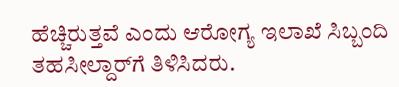ಹೆಚ್ಚಿರುತ್ತವೆ ಎಂದು ಆರೋಗ್ಯ ಇಲಾಖೆ ಸಿಬ್ಬಂದಿ ತಹಸೀಲ್ದಾರ್‌ಗೆ ತಿಳಿಸಿದರು.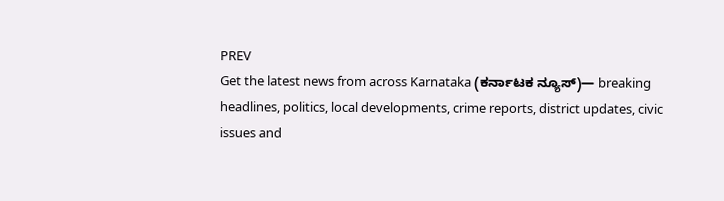PREV
Get the latest news from across Karnataka (ಕರ್ನಾಟಕ ನ್ಯೂಸ್)— breaking headlines, politics, local developments, crime reports, district updates, civic issues and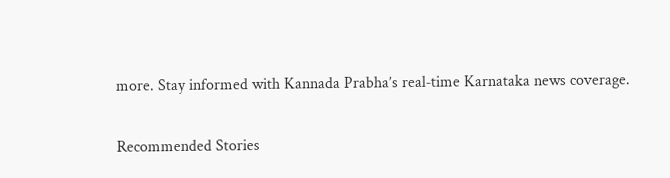more. Stay informed with Kannada Prabha’s real‑time Karnataka news coverage.

Recommended Stories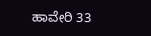ಹಾವೇರಿ 33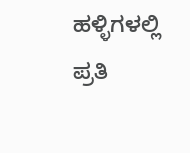ಹಳ್ಳಿಗಳಲ್ಲಿ ಪ್ರತಿ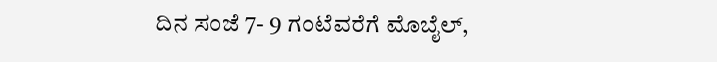ದಿನ ಸಂಜೆ 7- 9 ಗಂಟೆವರೆಗೆ ಮೊಬೈಲ್‌,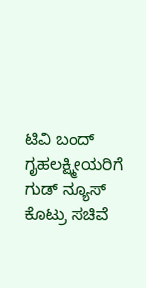ಟಿವಿ ಬಂದ್‌
ಗೃಹಲಕ್ಷ್ಮೀಯರಿಗೆ ಗುಡ್ ನ್ಯೂಸ್ ಕೊಟ್ರು ಸಚಿವೆ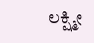ಲಕ್ಷ್ಮೀ